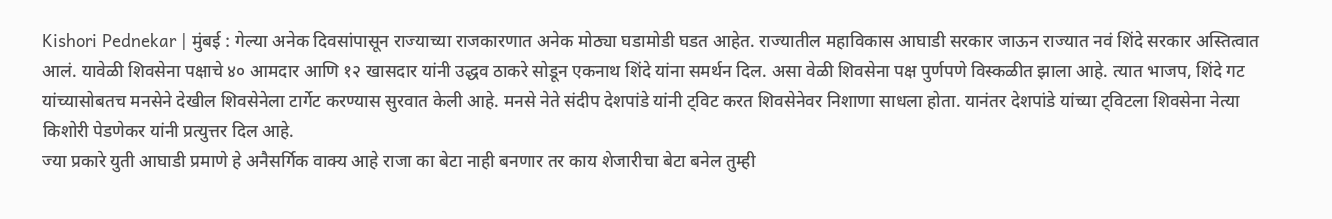Kishori Pednekar | मुंबई : गेल्या अनेक दिवसांपासून राज्याच्या राजकारणात अनेक मोठ्या घडामोडी घडत आहेत. राज्यातील महाविकास आघाडी सरकार जाऊन राज्यात नवं शिंदे सरकार अस्तित्वात आलं. यावेळी शिवसेना पक्षाचे ४० आमदार आणि १२ खासदार यांनी उद्धव ठाकरे सोडून एकनाथ शिंदे यांना समर्थन दिल. असा वेळी शिवसेना पक्ष पुर्णपणे विस्कळीत झाला आहे. त्यात भाजप, शिंदे गट यांच्यासोबतच मनसेने देखील शिवसेनेला टार्गेट करण्यास सुरवात केली आहे. मनसे नेते संदीप देशपांडे यांनी ट्विट करत शिवसेनेवर निशाणा साधला होता. यानंतर देशपांडे यांच्या ट्विटला शिवसेना नेत्या किशोरी पेडणेकर यांनी प्रत्युत्तर दिल आहे.
ज्या प्रकारे युती आघाडी प्रमाणे हे अनैसर्गिक वाक्य आहे राजा का बेटा नाही बनणार तर काय शेजारीचा बेटा बनेल तुम्ही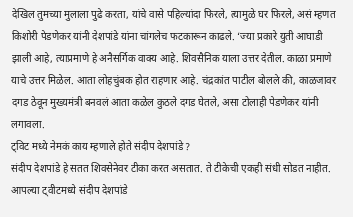देखिल तुमच्या मुलाला पुढे करता, यांचे वासे पहिल्यांदा फिरले, त्यामुळे घर फिरले, असं म्हणत किशोरी पेडणेकर यांनी देशपांडे यांना चांगलेच फटकारून काढले. ‘ज्या प्रकारे युती आघाडी झाली आहे, त्याप्रमाणे हे अनैसर्गिक वाक्य आहे. शिवसैनिक याला उत्तर देतील. काळा प्रमाणे याचे उत्तर मिळेल. आता लोहचुंबक होत राहणार आहे. चंद्रकांत पाटील बोलले की, काळजावर दगड ठेवून मुख्यमंत्री बनवलं आता कळेल कुठले दगड घेतले, असा टोलाही पेडणेकर यांनी लगावला.
ट्विट मध्ये नेमकं काय म्हणाले होते संदीप देशपांडे ?
संदीप देशपांडे हे सतत शिवसेनेवर टीका करत असतात. ते टीकेची एकही संधी सोडत नाहीत. आपल्या ट्वीटमध्ये संदीप देशपांडे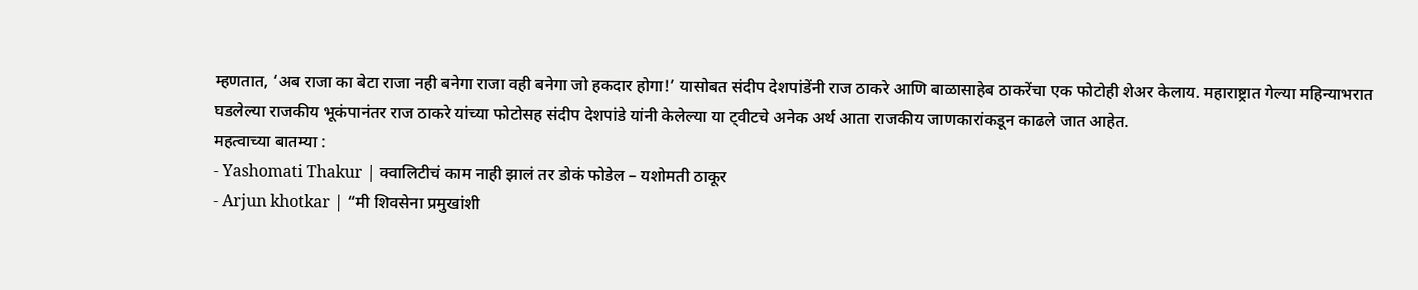म्हणतात, ‘अब राजा का बेटा राजा नही बनेगा राजा वही बनेगा जो हकदार होगा!’ यासोबत संदीप देशपांडेंनी राज ठाकरे आणि बाळासाहेब ठाकरेंचा एक फोटोही शेअर केलाय. महाराष्ट्रात गेल्या महिन्याभरात घडलेल्या राजकीय भूकंपानंतर राज ठाकरे यांच्या फोटोसह संदीप देशपांडे यांनी केलेल्या या ट्वीटचे अनेक अर्थ आता राजकीय जाणकारांकडून काढले जात आहेत.
महत्वाच्या बातम्या :
- Yashomati Thakur | क्वालिटीचं काम नाही झालं तर डोकं फोडेल – यशोमती ठाकूर
- Arjun khotkar | “मी शिवसेना प्रमुखांशी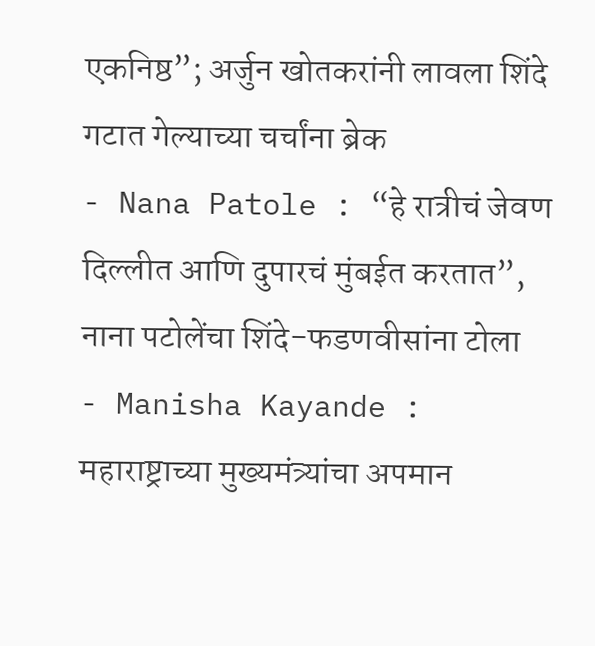एकनिष्ठ”; अर्जुन खोतकरांनी लावला शिंदे गटात गेल्याच्या चर्चांना ब्रेक
- Nana Patole : “हे रात्रीचं जेवण दिल्लीत आणि दुपारचं मुंबईत करतात”, नाना पटोलेंचा शिंदे-फडणवीसांना टोला
- Manisha Kayande : महाराष्ट्राच्या मुख्यमंत्र्यांचा अपमान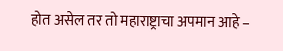होत असेल तर तो महाराष्ट्राचा अपमान आहे –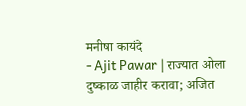मनीषा कायंदे
- Ajit Pawar | राज्यात ओला दुष्काळ जाहीर करावा; अजित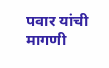पवार यांची मागणी